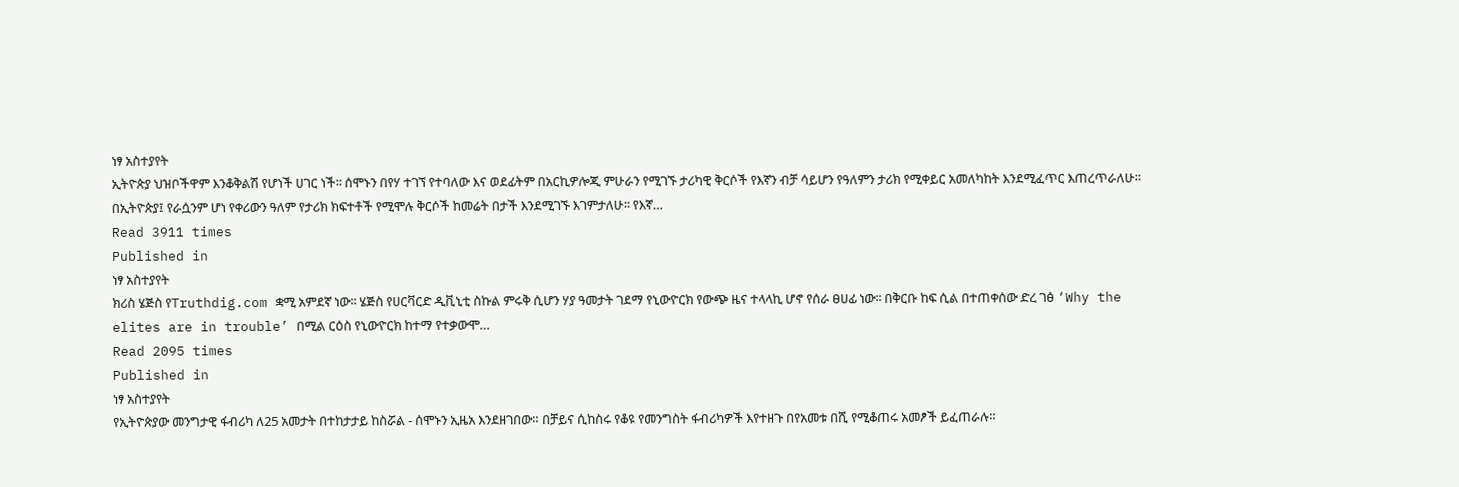ነፃ አስተያየት
ኢትዮጵያ ህዝቦችዋም እንቆቅልሽ የሆነች ሀገር ነች፡፡ ሰሞኑን በየሃ ተገኘ የተባለው እና ወደፊትም በአርኪዎሎጂ ምሁራን የሚገኙ ታሪካዊ ቅርሶች የእኛን ብቻ ሳይሆን የዓለምን ታሪክ የሚቀይር አመለካከት እንደሚፈጥር እጠረጥራለሁ፡፡ በኢትዮጵያ፤ የራሷንም ሆነ የቀሪውን ዓለም የታሪክ ክፍተቶች የሚሞሉ ቅርሶች ከመሬት በታች እንደሚገኙ እገምታለሁ፡፡ የእኛ…
Read 3911 times
Published in
ነፃ አስተያየት
ክሪስ ሄጅስ የTruthdig.com ቋሚ አምደኛ ነው፡፡ ሄጅስ የሀርቫርድ ዲቪኒቲ ስኩል ምሩቅ ሲሆን ሃያ ዓመታት ገደማ የኒውዮርክ የውጭ ዜና ተላላኪ ሆኖ የሰራ ፀሀፊ ነው፡፡ በቅርቡ ከፍ ሲል በተጠቀሰው ድረ ገፅ ‘Why the elites are in trouble’ በሚል ርዕስ የኒውዮርክ ከተማ የተቃውሞ…
Read 2095 times
Published in
ነፃ አስተያየት
የኢትዮጵያው መንግታዊ ፋብሪካ ለ25 አመታት በተከታታይ ከስሯል - ሰሞኑን ኢዜአ እንደዘገበው። በቻይና ሲከስሩ የቆዩ የመንግስት ፋብሪካዎች እየተዘጉ በየአመቱ በሺ የሚቆጠሩ አመፆች ይፈጠራሉ።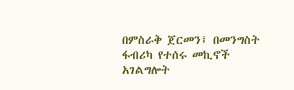በምስራቅ ጀርመን፤ በመንግስት ፋብሪካ የተሰሩ መኪኖች አገልግሎት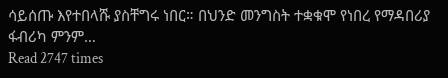ሳይሰጡ እየተበላሹ ያስቸግሩ ነበር። በህንድ መንግስት ተቋቁሞ የነበረ የማዳበሪያ ፋብሪካ ምንም…
Read 2747 times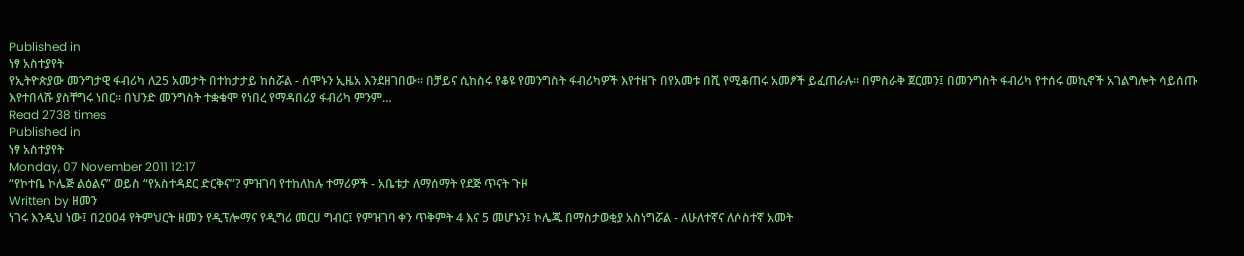Published in
ነፃ አስተያየት
የኢትዮጵያው መንግታዊ ፋብሪካ ለ25 አመታት በተከታታይ ከስሯል - ሰሞኑን ኢዜአ እንደዘገበው። በቻይና ሲከስሩ የቆዩ የመንግስት ፋብሪካዎች እየተዘጉ በየአመቱ በሺ የሚቆጠሩ አመፆች ይፈጠራሉ። በምስራቅ ጀርመን፤ በመንግስት ፋብሪካ የተሰሩ መኪኖች አገልግሎት ሳይሰጡ እየተበላሹ ያስቸግሩ ነበር። በህንድ መንግስት ተቋቁሞ የነበረ የማዳበሪያ ፋብሪካ ምንም…
Read 2738 times
Published in
ነፃ አስተያየት
Monday, 07 November 2011 12:17
“የኮተቤ ኮሌጅ ልዕልና” ወይስ “የአስተዳደር ድርቅና”? ምዝገባ የተከለከሉ ተማሪዎች - አቤቱታ ለማሰማት የደጅ ጥናት ጉዞ
Written by ዘመን
ነገሩ እንዲህ ነው፤ በ2004 የትምህርት ዘመን የዲፕሎማና የዲግሪ መርሀ ግብር፤ የምዝገባ ቀን ጥቅምት 4 እና 5 መሆኑን፤ ኮሌጁ በማስታወቂያ አስነግሯል - ለሁለተኛና ለሶስተኛ አመት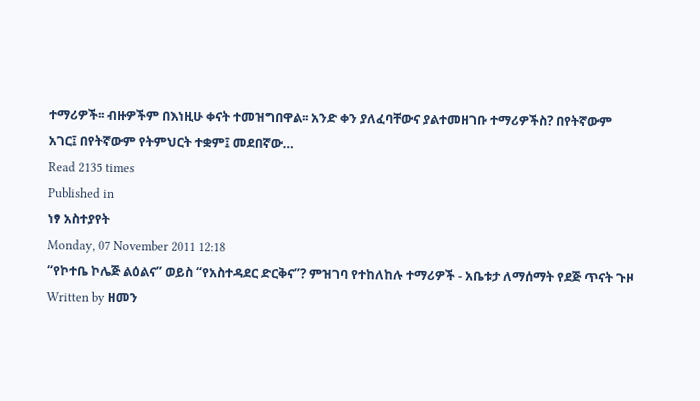ተማሪዎች፡፡ ብዙዎችም በእነዚሁ ቀናት ተመዝግበዋል፡፡ አንድ ቀን ያለፈባቸውና ያልተመዘገቡ ተማሪዎችስ? በየትኛውም አገር፤ በየትኛውም የትምህርት ተቋም፤ መደበኛው…
Read 2135 times
Published in
ነፃ አስተያየት
Monday, 07 November 2011 12:18
“የኮተቤ ኮሌጅ ልዕልና” ወይስ “የአስተዳደር ድርቅና”? ምዝገባ የተከለከሉ ተማሪዎች - አቤቱታ ለማሰማት የደጅ ጥናት ጉዞ
Written by ዘመን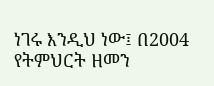ነገሩ እንዲህ ነው፤ በ2004 የትምህርት ዘመን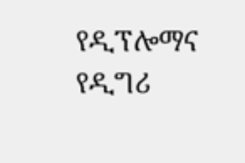የዲፕሎማና የዲግሪ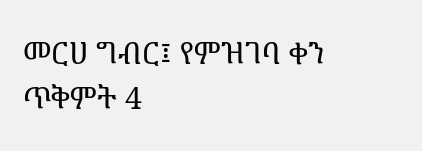መርሀ ግብር፤ የምዝገባ ቀን ጥቅምት 4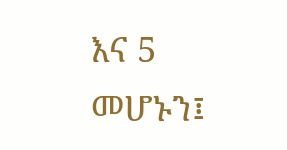እና 5 መሆኑን፤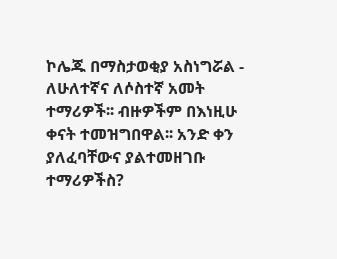ኮሌጁ በማስታወቂያ አስነግሯል - ለሁለተኛና ለሶስተኛ አመት ተማሪዎች፡፡ ብዙዎችም በእነዚሁ ቀናት ተመዝግበዋል፡፡ አንድ ቀን ያለፈባቸውና ያልተመዘገቡ ተማሪዎችስ?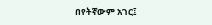በየትኛውም አገር፤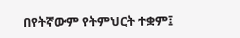በየትኛውም የትምህርት ተቋም፤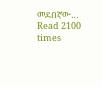መደበኛው…
Read 2100 times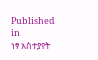Published in
ነፃ አስተያየት